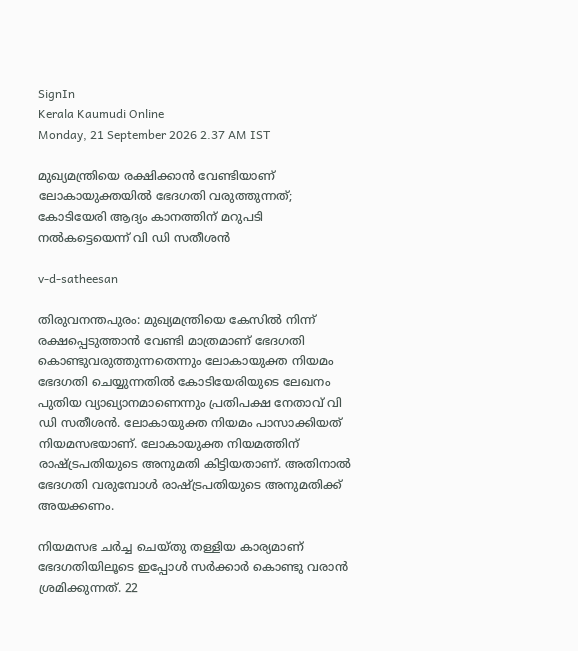SignIn
Kerala Kaumudi Online
Monday, 21 September 2026 2.37 AM IST

മുഖ്യമന്ത്രിയെ രക്ഷിക്കാൻ വേണ്ടിയാണ് ലോകായുക്തയിൽ ഭേദഗതി വരുത്തുന്നത്; കോടിയേരി ആദ്യം കാനത്തിന് മറുപടി നൽകട്ടെയെന്ന് വി ഡി സതീശൻ

v-d-satheesan

തിരുവനന്തപുരം: മുഖ്യമന്ത്രിയെ കേസിൽ നിന്ന് രക്ഷപ്പെടുത്താൻ വേണ്ടി മാത്രമാണ് ഭേദഗതി കൊണ്ടുവരുത്തുന്നതെന്നും ലോകായുക്ത നിയമം ഭേദഗതി ചെയ്യുന്നതിൽ കോടിയേരിയുടെ ലേഖനം പുതിയ വ്യാഖ്യാനമാണെന്നും പ്രതിപക്ഷ നേതാവ് വി ഡി സതീശൻ. ലോകായുക്ത നിയമം പാസാക്കിയത് നിയമസഭയാണ്. ലോകായുക്ത നിയമത്തിന് രാഷ്ട്രപതിയുടെ അനുമതി കിട്ടിയതാണ്. അതിനാൽ ഭേദഗതി വരുമ്പോൾ രാഷ്ട്രപതിയുടെ അനുമതിക്ക് അയക്കണം.

നിയമസഭ ചർച്ച ചെയ്തു തള്ളിയ കാര്യമാണ് ഭേദഗതിയിലൂടെ ഇപ്പോൾ സർക്കാർ കൊണ്ടു വരാൻ ശ്രമിക്കുന്നത്. 22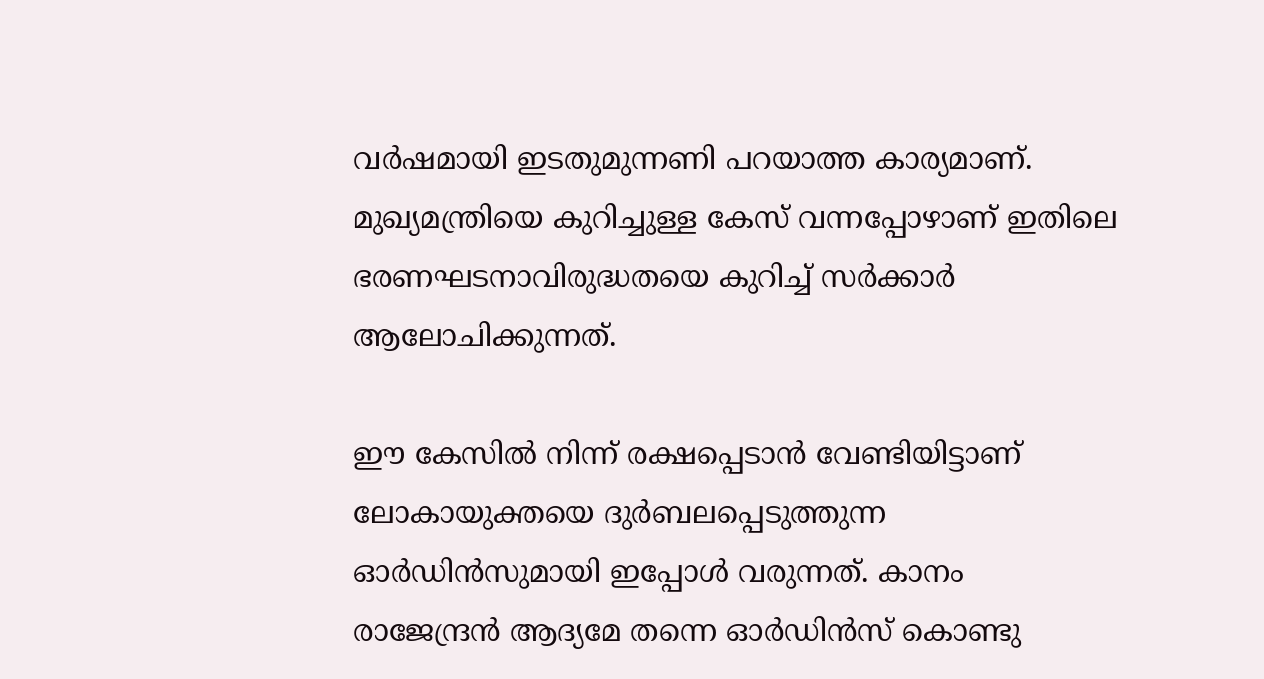വർഷമായി ഇടതുമുന്നണി പറയാത്ത കാര്യമാണ്. മുഖ്യമന്ത്രിയെ കുറിച്ചുള്ള കേസ് വന്നപ്പോഴാണ് ഇതിലെ ഭരണഘടനാവിരുദ്ധതയെ കുറിച്ച് സർക്കാർ ആലോചിക്കുന്നത്.

ഈ കേസിൽ നിന്ന് രക്ഷപ്പെടാൻ വേണ്ടിയിട്ടാണ് ലോകായുക്തയെ ദുർബലപ്പെടുത്തുന്ന ഓർഡിൻസുമായി ഇപ്പോൾ വരുന്നത്. കാനം രാജേന്ദ്രൻ ആദ്യമേ തന്നെ ഓർഡിൻസ് കൊണ്ടു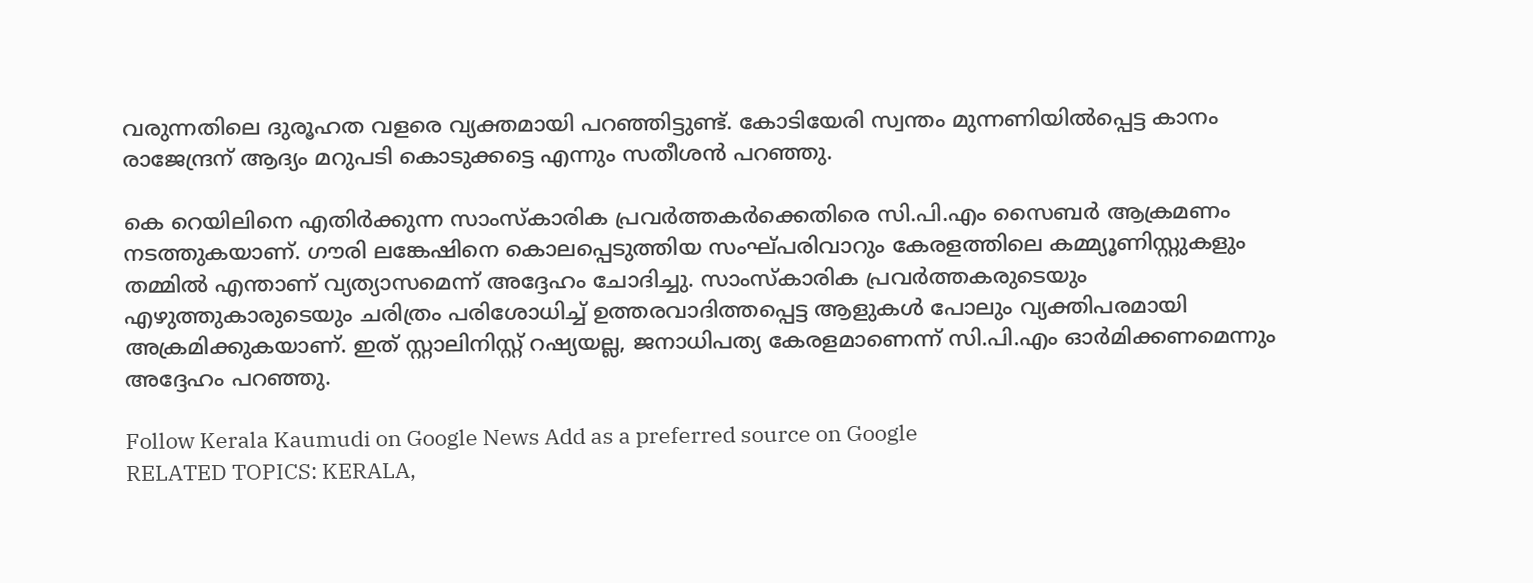വരുന്നതിലെ ദുരൂഹത വളരെ വ്യക്തമായി പറഞ്ഞിട്ടുണ്ട്. കോടിയേരി സ്വന്തം മുന്നണിയിൽപ്പെട്ട കാനം രാജേന്ദ്രന് ആദ്യം മറുപടി കൊടുക്കട്ടെ എന്നും സതീശൻ പറഞ്ഞു.

കെ റെയിലിനെ എതിർക്കുന്ന സാംസ്‌കാരിക പ്രവർത്തകർക്കെതിരെ സി.പി.എം സൈബർ ആക്രമണം നടത്തുകയാണ്. ഗൗരി ലങ്കേഷിനെ കൊലപ്പെടുത്തിയ സംഘ്പരിവാറും കേരളത്തിലെ കമ്മ്യൂണിസ്റ്റുകളും തമ്മിൽ എന്താണ് വ്യത്യാസമെന്ന് അദ്ദേഹം ചോദിച്ചു. സാംസ്‌കാരിക പ്രവർത്തകരുടെയും എഴുത്തുകാരുടെയും ചരിത്രം പരിശോധിച്ച് ഉത്തരവാദിത്തപ്പെട്ട ആളുകൾ പോലും വ്യക്തിപരമായി അക്രമിക്കുകയാണ്. ഇത് സ്റ്റാലിനിസ്റ്റ് റഷ്യയല്ല, ജനാധിപത്യ കേരളമാണെന്ന് സി.പി.എം ഓർമിക്കണമെന്നും അദ്ദേഹം പറഞ്ഞു.

Follow Kerala Kaumudi on Google News Add as a preferred source on Google
RELATED TOPICS: KERALA,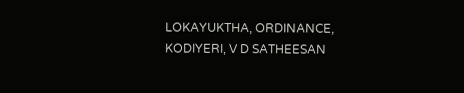LOKAYUKTHA, ORDINANCE, KODIYERI, V D SATHEESAN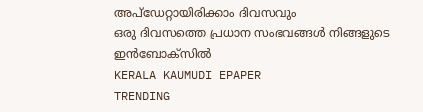അപ്ഡേറ്റായിരിക്കാം ദിവസവും
ഒരു ദിവസത്തെ പ്രധാന സംഭവങ്ങൾ നിങ്ങളുടെ ഇൻബോക്സിൽ
KERALA KAUMUDI EPAPER
TRENDING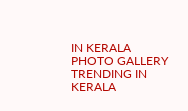IN KERALA
PHOTO GALLERY
TRENDING IN KERALA